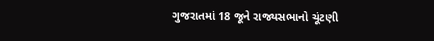ગુજરાતમાં 18 જૂને રાજ્યસભાનો ચૂંટણી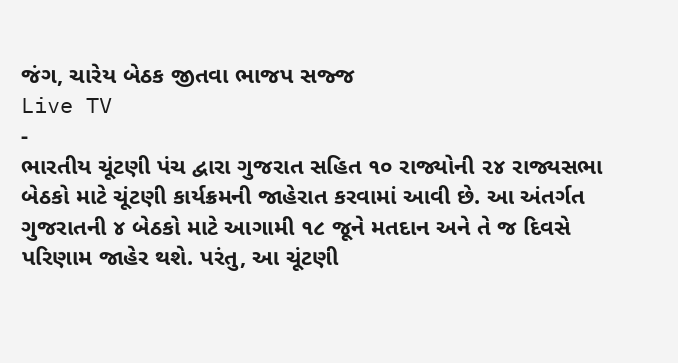જંગ, ચારેય બેઠક જીતવા ભાજપ સજ્જ
Live TV
-
ભારતીય ચૂંટણી પંચ દ્વારા ગુજરાત સહિત ૧૦ રાજ્યોની ૨૪ રાજ્યસભા બેઠકો માટે ચૂંટણી કાર્યક્રમની જાહેરાત કરવામાં આવી છે. આ અંતર્ગત ગુજરાતની ૪ બેઠકો માટે આગામી ૧૮ જૂને મતદાન અને તે જ દિવસે પરિણામ જાહેર થશે. પરંતુ, આ ચૂંટણી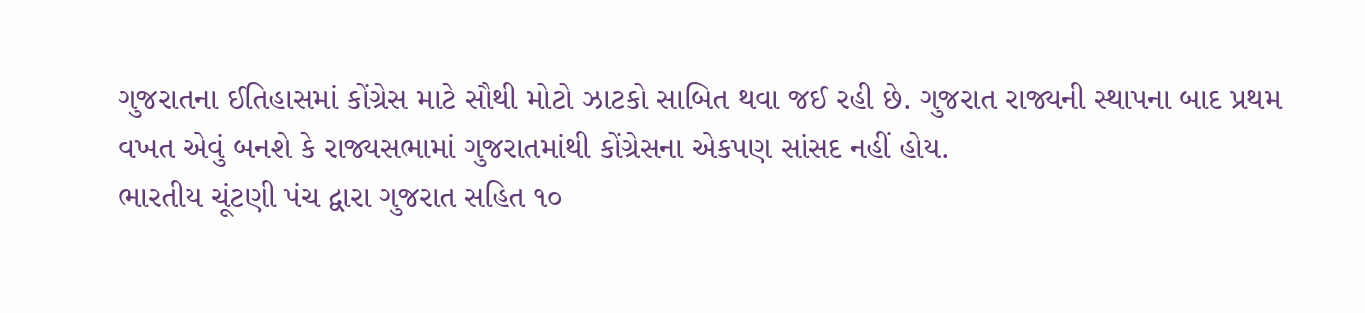ગુજરાતના ઈતિહાસમાં કોંગ્રેસ માટે સૌથી મોટો ઝાટકો સાબિત થવા જઈ રહી છે. ગુજરાત રાજ્યની સ્થાપના બાદ પ્રથમ વખત એવું બનશે કે રાજ્યસભામાં ગુજરાતમાંથી કોંગ્રેસના એકપણ સાંસદ નહીં હોય.
ભારતીય ચૂંટણી પંચ દ્વારા ગુજરાત સહિત ૧૦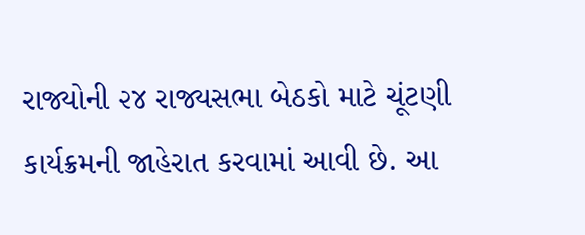રાજ્યોની ૨૪ રાજ્યસભા બેઠકો માટે ચૂંટણી કાર્યક્રમની જાહેરાત કરવામાં આવી છે. આ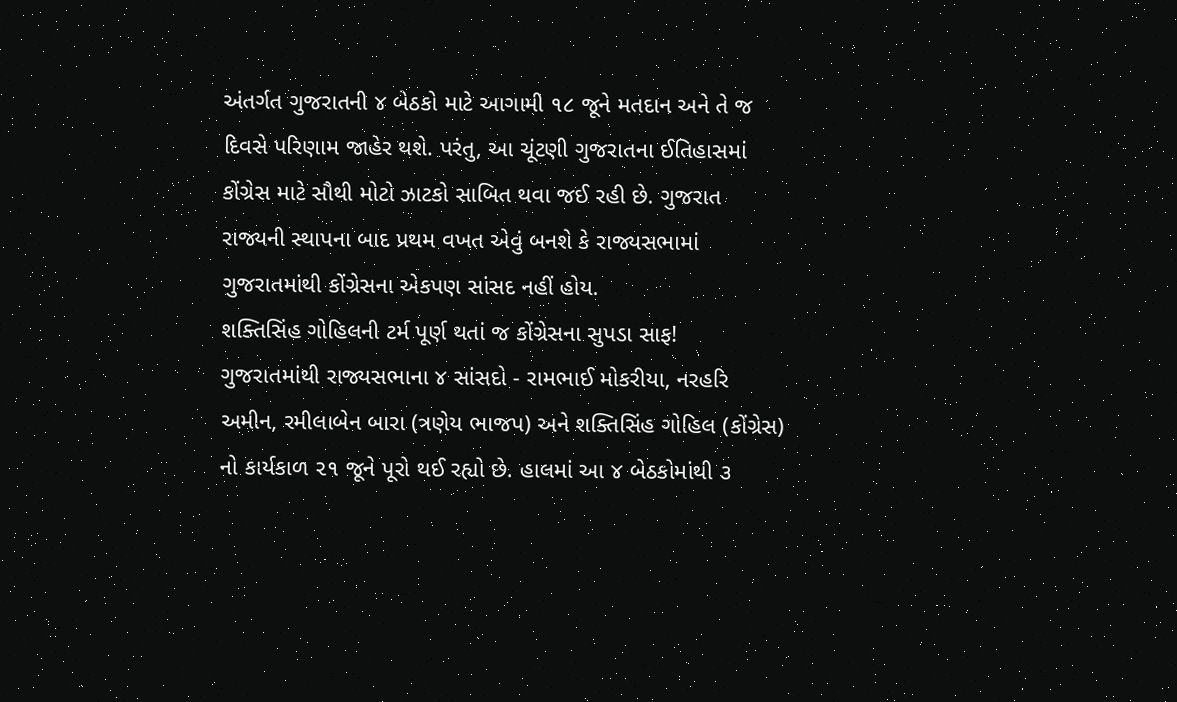અંતર્ગત ગુજરાતની ૪ બેઠકો માટે આગામી ૧૮ જૂને મતદાન અને તે જ દિવસે પરિણામ જાહેર થશે. પરંતુ, આ ચૂંટણી ગુજરાતના ઈતિહાસમાં કોંગ્રેસ માટે સૌથી મોટો ઝાટકો સાબિત થવા જઈ રહી છે. ગુજરાત રાજ્યની સ્થાપના બાદ પ્રથમ વખત એવું બનશે કે રાજ્યસભામાં ગુજરાતમાંથી કોંગ્રેસના એકપણ સાંસદ નહીં હોય.
શક્તિસિંહ ગોહિલની ટર્મ પૂર્ણ થતાં જ કોંગ્રેસના સુપડા સાફ!
ગુજરાતમાંથી રાજ્યસભાના ૪ સાંસદો - રામભાઈ મોકરીયા, નરહરિ અમીન, રમીલાબેન બારા (ત્રણેય ભાજપ) અને શક્તિસિંહ ગોહિલ (કોંગ્રેસ) નો કાર્યકાળ ૨૧ જૂને પૂરો થઈ રહ્યો છે. હાલમાં આ ૪ બેઠકોમાંથી ૩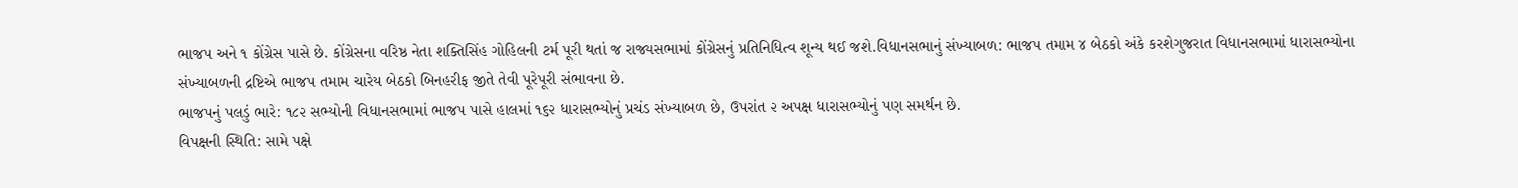ભાજપ અને ૧ કોંગ્રેસ પાસે છે. કોંગ્રેસના વરિષ્ઠ નેતા શક્તિસિંહ ગોહિલની ટર્મ પૂરી થતાં જ રાજ્યસભામાં કોંગ્રેસનું પ્રતિનિધિત્વ શૂન્ય થઈ જશે.વિધાનસભાનું સંખ્યાબળ: ભાજપ તમામ ૪ બેઠકો અંકે કરશેગુજરાત વિધાનસભામાં ધારાસભ્યોના સંખ્યાબળની દ્રષ્ટિએ ભાજપ તમામ ચારેય બેઠકો બિનહરીફ જીતે તેવી પૂરેપૂરી સંભાવના છે.
ભાજપનું પલડું ભારે: ૧૮૨ સભ્યોની વિધાનસભામાં ભાજપ પાસે હાલમાં ૧૬૨ ધારાસભ્યોનું પ્રચંડ સંખ્યાબળ છે, ઉપરાંત ૨ અપક્ષ ધારાસભ્યોનું પણ સમર્થન છે.
વિપક્ષની સ્થિતિ: સામે પક્ષે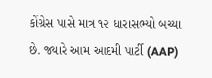કોંગ્રેસ પાસે માત્ર ૧૨ ધારાસભ્યો બચ્યા છે. જ્યારે આમ આદમી પાર્ટી (AAP)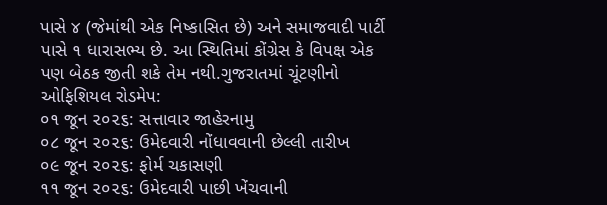પાસે ૪ (જેમાંથી એક નિષ્કાસિત છે) અને સમાજવાદી પાર્ટી પાસે ૧ ધારાસભ્ય છે. આ સ્થિતિમાં કોંગ્રેસ કે વિપક્ષ એક પણ બેઠક જીતી શકે તેમ નથી.ગુજરાતમાં ચૂંટણીનો ઓફિશિયલ રોડમેપ:
૦૧ જૂન ૨૦૨૬: સત્તાવાર જાહેરનામુ
૦૮ જૂન ૨૦૨૬: ઉમેદવારી નોંધાવવાની છેલ્લી તારીખ
૦૯ જૂન ૨૦૨૬: ફોર્મ ચકાસણી
૧૧ જૂન ૨૦૨૬: ઉમેદવારી પાછી ખેંચવાની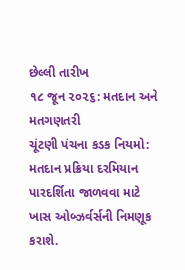છેલ્લી તારીખ
૧૮ જૂન ૨૦૨૬: મતદાન અને મતગણતરી
ચૂંટણી પંચના કડક નિયમો:
મતદાન પ્રક્રિયા દરમિયાન પારદર્શિતા જાળવવા માટે ખાસ ઓબ્ઝર્વર્સની નિમણૂક કરાશે.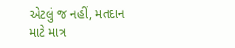એટલું જ નહીં, મતદાન માટે માત્ર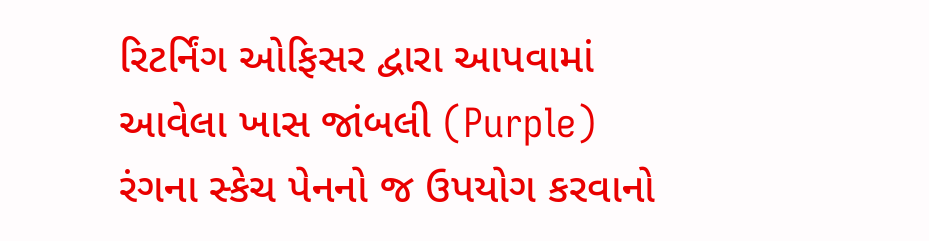રિટર્નિંગ ઓફિસર દ્વારા આપવામાં આવેલા ખાસ જાંબલી (Purple) રંગના સ્કેચ પેનનો જ ઉપયોગ કરવાનો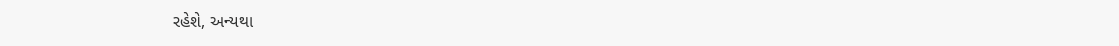રહેશે, અન્યથા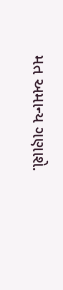મત અમાન્ય ગણાશે.